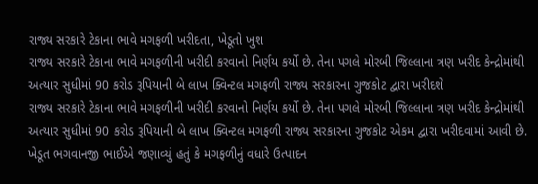રાજ્ય સરકારે ટેકાના ભાવે મગફળી ખરીદતા, ખેડૂતો ખુશ
રાજ્ય સરકારે ટેકાના ભાવે મગફળીની ખરીદી કરવાનો નિર્ણય કર્યો છે. તેના પગલે મોરબી જિલ્લાના ત્રણ ખરીદ કેન્દ્રોમાંથી અત્યાર સુધીમાં 90 કરોડ રૂપિયાની બે લાખ ક્વિન્ટલ મગફળી રાજ્ય સરકારના ગુજકોટ દ્વારા ખરીદશે
રાજ્ય સરકારે ટેકાના ભાવે મગફળીની ખરીદી કરવાનો નિર્ણય કર્યો છે. તેના પગલે મોરબી જિલ્લાના ત્રણ ખરીદ કેન્દ્રોમાંથી અત્યાર સુધીમાં 90 કરોડ રૂપિયાની બે લાખ ક્વિન્ટલ મગફળી રાજ્ય સરકારના ગુજકોટ એકમ દ્વારા ખરીદવામાં આવી છે. ખેડૂત ભગવાનજી ભાઈએ જણાવ્યું હતું કે મગફળીનું વધારે ઉત્પાદન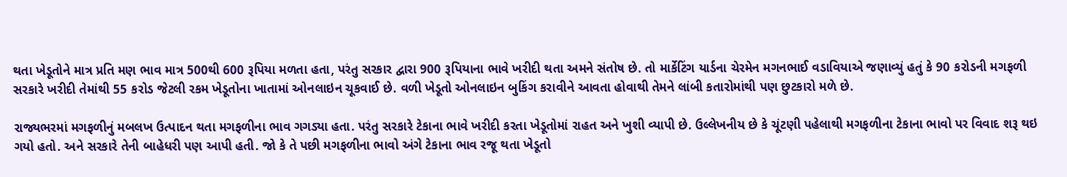થતા ખેડૂતોને માત્ર પ્રતિ મણ ભાવ માત્ર 500થી 600 રૂપિયા મળતા હતા, પરંતુ સરકાર દ્વારા 900 રૂપિયાના ભાવે ખરીદી થતા અમને સંતોષ છે. તો માર્કેટિંગ યાર્ડના ચેરમેન મગનભાઈ વડાવિયાએ જણાવ્યું હતું કે 90 કરોડની મગફળી સરકારે ખરીદી તેમાંથી 55 કરોડ જેટલી રકમ ખેડૂતોના ખાતામાં ઓનલાઇન ચૂકવાઈ છે. વળી ખેડૂતો ઓનલાઇન બુકિંગ કરાવીને આવતા હોવાથી તેમને લાંબી કતારોમાંથી પણ છુટકારો મળે છે.

રાજ્યભરમાં મગફળીનું મબલખ ઉત્પાદન થતા મગફળીના ભાવ ગગડ્યા હતા. પરંતુ સરકારે ટેકાના ભાવે ખરીદી કરતા ખેડૂતોમાં રાહત અને ખુશી વ્યાપી છે. ઉલ્લેખનીય છે કે ચૂંટણી પહેલાથી મગફળીના ટેકાના ભાવો પર વિવાદ શરૂ થઇ ગયો હતો. અને સરકારે તેની બાહેધરી પણ આપી હતી. જો કે તે પછી મગફળીના ભાવો અંગે ટેકાના ભાવ રજૂ થતા ખેડૂતો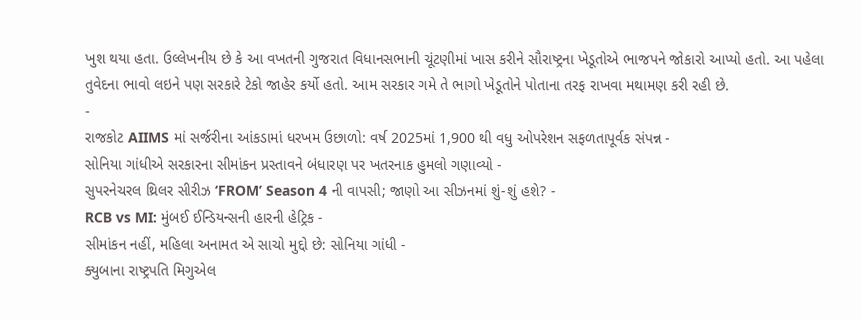ખુશ થયા હતા. ઉલ્લેખનીય છે કે આ વખતની ગુજરાત વિધાનસભાની ચૂંટણીમાં ખાસ કરીને સૌરાષ્ટ્રના ખેડૂતોએ ભાજપને જોકારો આપ્યો હતો. આ પહેલા તુવેદના ભાવો લઇને પણ સરકારે ટેકો જાહેર કર્યો હતો. આમ સરકાર ગમે તે ભાગો ખેડૂતોને પોતાના તરફ રાખવા મથામણ કરી રહી છે.
-
રાજકોટ AIIMS માં સર્જરીના આંકડામાં ધરખમ ઉછાળો: વર્ષ 2025માં 1,900 થી વધુ ઓપરેશન સફળતાપૂર્વક સંપન્ન -
સોનિયા ગાંધીએ સરકારના સીમાંકન પ્રસ્તાવને બંધારણ પર ખતરનાક હુમલો ગણાવ્યો -
સુપરનેચરલ થ્રિલર સીરીઝ ‘FROM’ Season 4 ની વાપસી; જાણો આ સીઝનમાં શું-શું હશે? -
RCB vs MI: મુંબઈ ઈન્ડિયન્સની હારની હેટ્રિક -
સીમાંકન નહીં, મહિલા અનામત એ સાચો મુદ્દો છે: સોનિયા ગાંધી -
ક્યુબાના રાષ્ટ્રપતિ મિગુએલ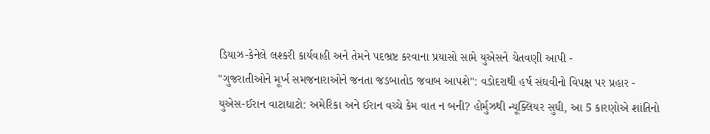ડિયાઝ-કેનેલે લશ્કરી કાર્યવાહી અને તેમને પદભ્રષ્ટ કરવાના પ્રયાસો સામે યુએસને ચેતવણી આપી -
"ગુજરાતીઓને મૂર્ખ સમજનારાઓને જનતા જડબાતોડ જવાબ આપશે": વડોદરાથી હર્ષ સંઘવીનો વિપક્ષ પર પ્રહાર -
યુએસ-ઈરાન વાટાઘાટો: અમેરિકા અને ઈરાન વચ્ચે કેમ વાત ન બની? હોર્મુઝથી ન્યૂક્લિયર સુધી, આ 5 કારણોએ શાંતિનો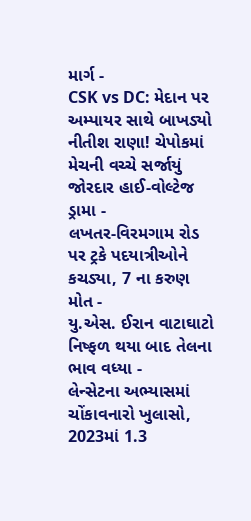માર્ગ -
CSK vs DC: મેદાન પર અમ્પાયર સાથે બાખડ્યો નીતીશ રાણા! ચેપોકમાં મેચની વચ્ચે સર્જાયું જોરદાર હાઈ-વોલ્ટેજ ડ્રામા -
લખતર-વિરમગામ રોડ પર ટ્રકે પદયાત્રીઓને કચડ્યા, 7 ના કરુણ મોત -
યુ.એસ. ઈરાન વાટાઘાટો નિષ્ફળ થયા બાદ તેલના ભાવ વધ્યા -
લેન્સેટના અભ્યાસમાં ચોંકાવનારો ખુલાસો, 2023માં 1.3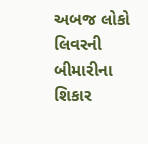અબજ લોકો લિવરની બીમારીના શિકાર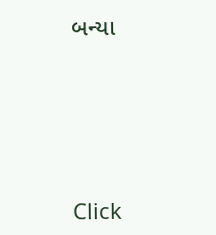બન્યા





Click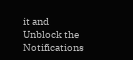it and Unblock the Notifications